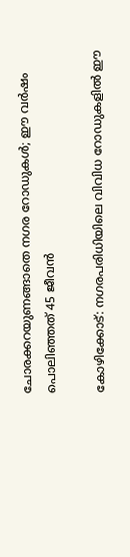ചോരക്കറയുണങ്ങാതെ നഗര റോഡുകൾ; ഈ വർഷം പൊലിഞ്ഞത് 45 ജീവൻ

കോഴിക്കോട്: നഗരപരിധിയിലെ വിവിധ റോഡുകളിൽ ഈ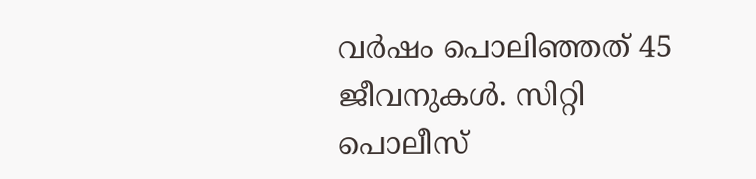വർഷം പൊലിഞ്ഞത് 45 ജീവനുകൾ. സിറ്റി പൊലീസ്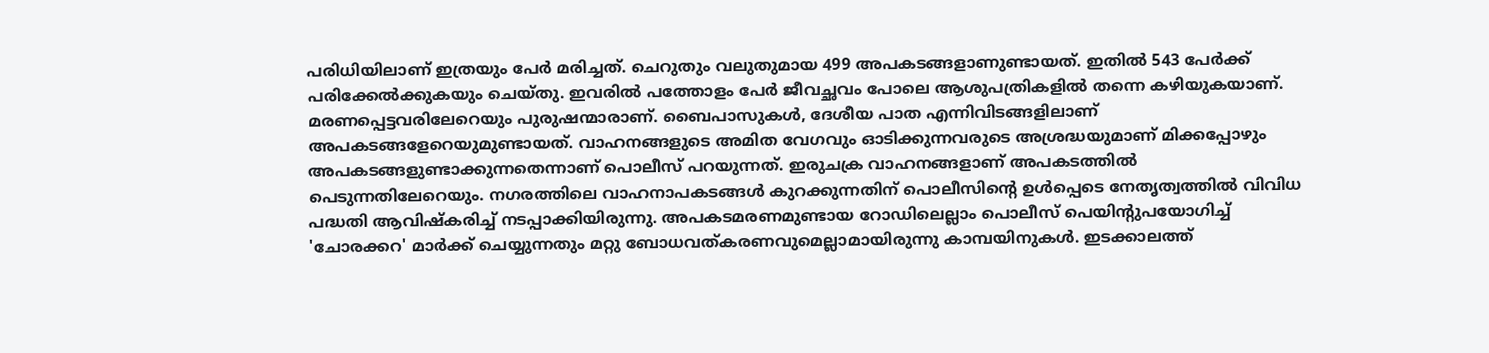പരിധിയിലാണ് ഇത്രയും പേർ മരിച്ചത്. ചെറുതും വലുതുമായ 499 അപകടങ്ങളാണുണ്ടായത്. ഇതിൽ 543 പേർക്ക് പരിക്കേൽക്കുകയും ചെയ്തു. ഇവരിൽ പത്തോളം പേർ ജീവച്ഛവം പോലെ ആശുപത്രികളിൽ തന്നെ കഴിയുകയാണ്. മരണപ്പെട്ടവരിലേറെയും പുരുഷന്മാരാണ്. ബൈപാസുകൾ, ദേശീയ പാത എന്നിവിടങ്ങളിലാണ് അപകടങ്ങളേറെയുമുണ്ടായത്. വാഹനങ്ങളുടെ അമിത വേഗവും ഓടിക്കുന്നവരുടെ അശ്രദ്ധയുമാണ് മിക്കപ്പോഴും അപകടങ്ങളുണ്ടാക്കുന്നതെന്നാണ് പൊലീസ് പറയുന്നത്. ഇരുചക്ര വാഹനങ്ങളാണ് അപകടത്തിൽ പെടുന്നതിലേറെയും. നഗരത്തിലെ വാഹനാപകടങ്ങൾ കുറക്കുന്നതിന് പൊലീസിന്‍റെ ഉൾപ്പെടെ നേതൃത്വത്തിൽ വിവിധ പദ്ധതി ആവിഷ്കരിച്ച് നടപ്പാക്കിയിരുന്നു. അപകടമരണമുണ്ടായ റോഡിലെല്ലാം പൊലീസ് പെയിന്‍റുപയോഗിച്ച് 'ചോരക്കറ' മാർക്ക് ചെയ്യുന്നതും മറ്റു ബോധവത്കരണവുമെല്ലാമായിരുന്നു കാമ്പയിനുകൾ. ഇടക്കാലത്ത്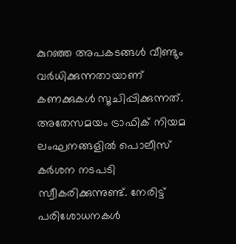കുറഞ്ഞ അപകടങ്ങൾ വീണ്ടും വർധിക്കുന്നതായാണ് കണക്കുകൾ സൂചിപ്പിക്കുന്നത്. അതേസമയം ട്രാഫിക് നിയമ ലംഘനങ്ങളിൽ പൊലീസ് കർശന നടപടി സ്വീകരിക്കുന്നുണ്ട്. നേരിട്ട് പരിശോധനകൾ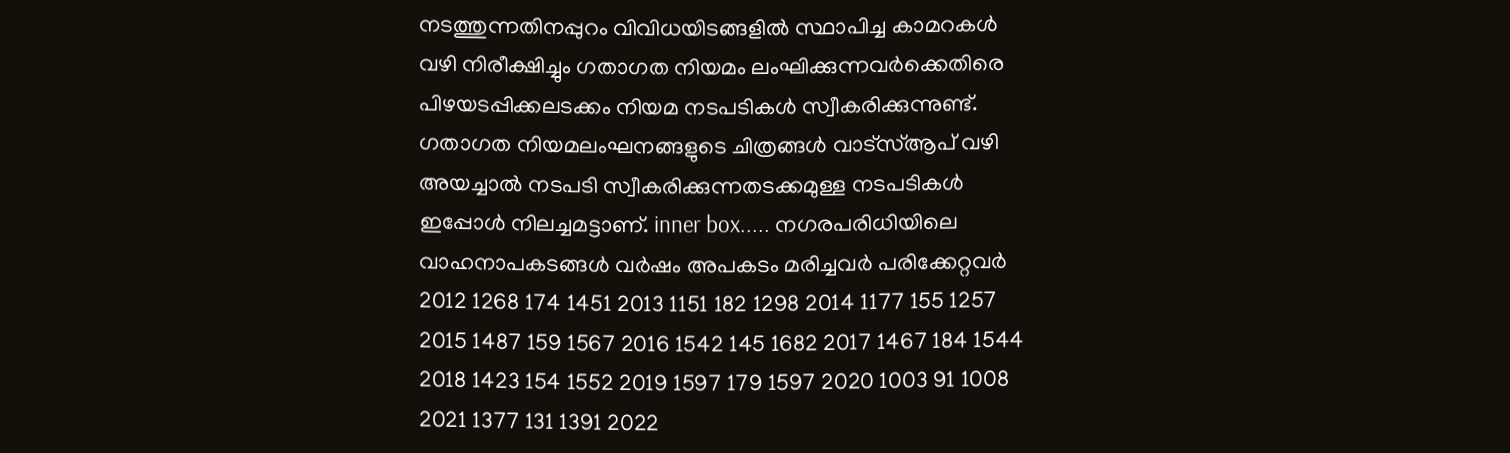നടത്തുന്നതിനപ്പുറം വിവിധയിടങ്ങളിൽ സ്ഥാപിച്ച കാമറകൾ വഴി നിരീക്ഷിച്ചും ഗതാഗത നിയമം ലംഘിക്കുന്നവർക്കെതിരെ പിഴയടപ്പിക്കലടക്കം നിയമ നടപടികൾ സ്വീകരിക്കുന്നുണ്ട്. ഗതാഗത നിയമലംഘനങ്ങളുടെ ചിത്രങ്ങൾ വാട്സ്ആപ് വഴി അയച്ചാൽ നടപടി സ്വീകരിക്കുന്നതടക്കമുള്ള നടപടികൾ ഇപ്പോൾ നിലച്ചമട്ടാണ്. inner box..... നഗരപരിധിയിലെ വാഹനാപകടങ്ങൾ വർഷം അപകടം മരിച്ചവർ പരിക്കേറ്റവർ 2012 1268 174 1451 2013 1151 182 1298 2014 1177 155 1257 2015 1487 159 1567 2016 1542 145 1682 2017 1467 184 1544 2018 1423 154 1552 2019 1597 179 1597 2020 1003 91 1008 2021 1377 131 1391 2022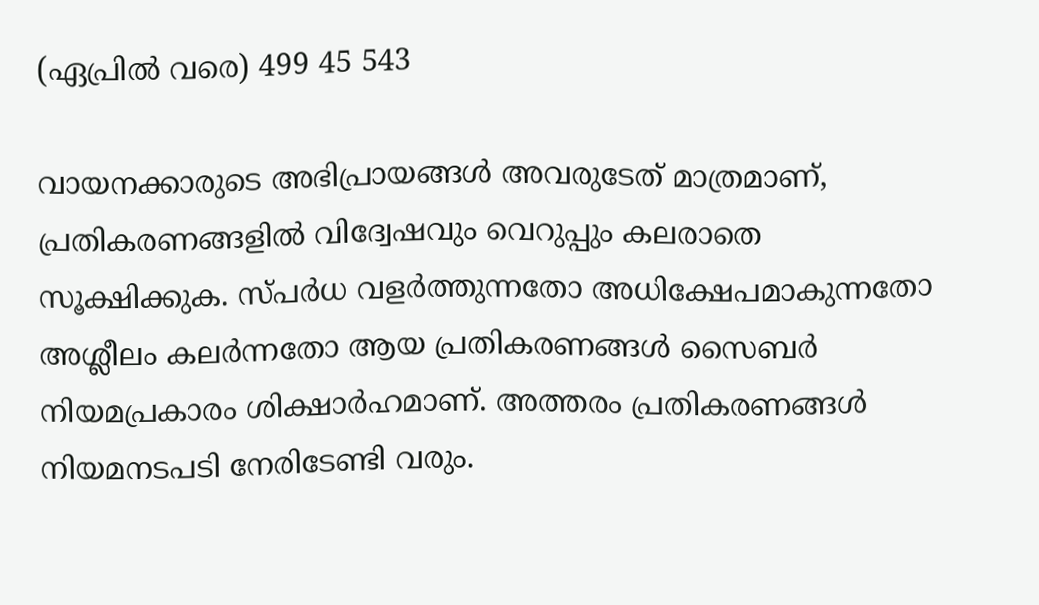(ഏപ്രിൽ വരെ) 499 45 543

വായനക്കാരുടെ അഭിപ്രായങ്ങള്‍ അവരുടേത് മാത്രമാണ്, പ്രതികരണങ്ങളിൽ വിദ്വേഷവും വെറുപ്പും കലരാതെ സൂക്ഷിക്കുക. സ്പർധ വളർത്തുന്നതോ അധിക്ഷേപമാകുന്നതോ അശ്ലീലം കലർന്നതോ ആയ പ്രതികരണങ്ങൾ സൈബർ നിയമപ്രകാരം ശിക്ഷാർഹമാണ്. അത്തരം പ്രതികരണങ്ങൾ നിയമനടപടി നേരിടേണ്ടി വരും.